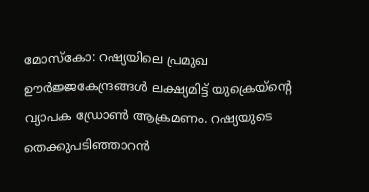മോസ്കോ: റഷ്യയിലെ പ്രമുഖ ഊർജ്ജകേന്ദ്രങ്ങൾ ലക്ഷ്യമിട്ട് യുക്രെയ്ന്റെ വ്യാപക ഡ്രോൺ ആക്രമണം. റഷ്യയുടെ തെക്കുപടിഞ്ഞാറൻ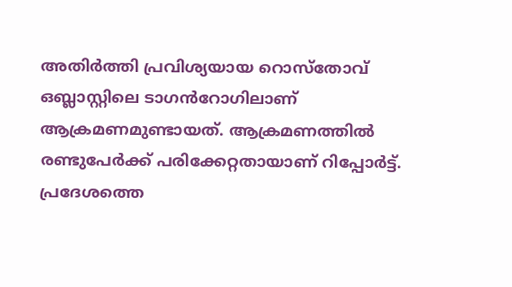അതിർത്തി പ്രവിശ്യയായ റൊസ്തോവ് ഒബ്ലാസ്റ്റിലെ ടാഗൻറോഗിലാണ് ആക്രമണമുണ്ടായത്. ആക്രമണത്തിൽ രണ്ടുപേർക്ക് പരിക്കേറ്റതായാണ് റിപ്പോർട്ട്.
പ്രദേശത്തെ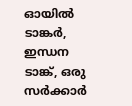ഓയിൽ ടാങ്കർ, ഇന്ധന ടാങ്ക്, ഒരു സർക്കാർ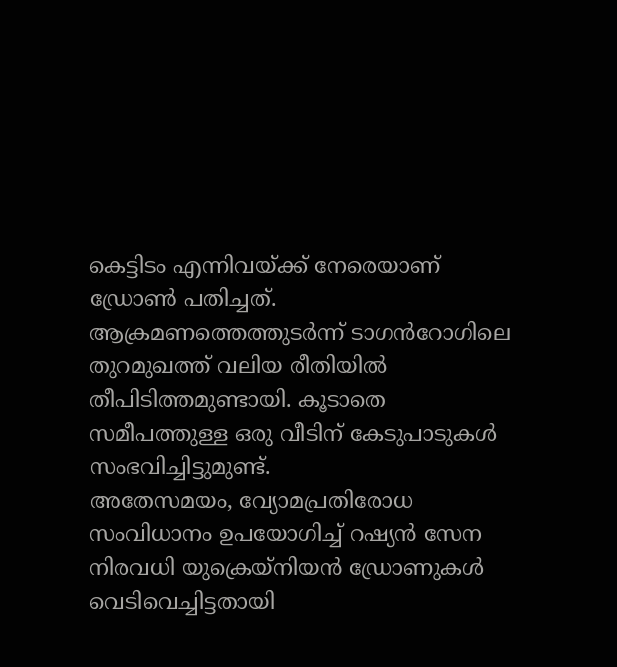കെട്ടിടം എന്നിവയ്ക്ക് നേരെയാണ് ഡ്രോൺ പതിച്ചത്. ആക്രമണത്തെത്തുടർന്ന് ടാഗൻറോഗിലെ തുറമുഖത്ത് വലിയ രീതിയിൽ തീപിടിത്തമുണ്ടായി. കൂടാതെ സമീപത്തുള്ള ഒരു വീടിന് കേടുപാടുകൾ സംഭവിച്ചിട്ടുമുണ്ട്.
അതേസമയം, വ്യോമപ്രതിരോധ സംവിധാനം ഉപയോഗിച്ച് റഷ്യൻ സേന നിരവധി യുക്രെയ്നിയൻ ഡ്രോണുകൾ വെടിവെച്ചിട്ടതായി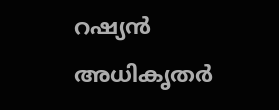റഷ്യൻ അധികൃതർ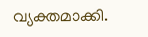വ്യക്തമാക്കി.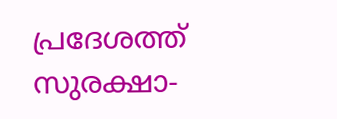പ്രദേശത്ത് സുരക്ഷാ-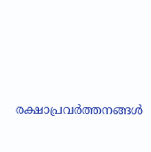രക്ഷാപ്രവർത്തനങ്ങൾ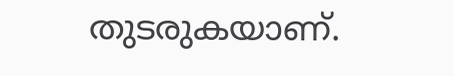തുടരുകയാണ്.